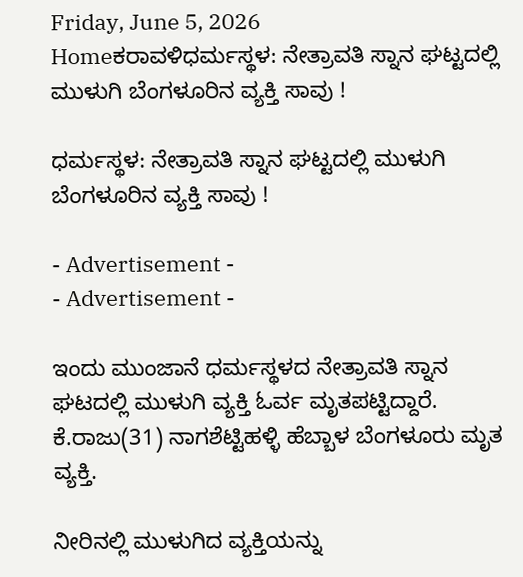Friday, June 5, 2026
Homeಕರಾವಳಿಧರ್ಮಸ್ಥಳ: ನೇತ್ರಾವತಿ ಸ್ನಾನ ಘಟ್ಟದಲ್ಲಿ ಮುಳುಗಿ ಬೆಂಗಳೂರಿನ ವ್ಯಕ್ತಿ ಸಾವು !

ಧರ್ಮಸ್ಥಳ: ನೇತ್ರಾವತಿ ಸ್ನಾನ ಘಟ್ಟದಲ್ಲಿ ಮುಳುಗಿ ಬೆಂಗಳೂರಿನ ವ್ಯಕ್ತಿ ಸಾವು !

- Advertisement -
- Advertisement -

ಇಂದು ಮುಂಜಾನೆ ಧರ್ಮಸ್ಥಳದ ನೇತ್ರಾವತಿ ಸ್ನಾನ ಘಟದಲ್ಲಿ ಮುಳುಗಿ ವ್ಯಕ್ತಿ ಓರ್ವ ಮೃತಪಟ್ಟಿದ್ದಾರೆ. ಕೆ.ರಾಜು(31) ನಾಗಶೆಟ್ಟಿಹಳ್ಳಿ ಹೆಬ್ಬಾಳ ಬೆಂಗಳೂರು ಮೃತ ವ್ಯಕ್ತಿ.

ನೀರಿನಲ್ಲಿ ಮುಳುಗಿದ ವ್ಯಕ್ತಿಯನ್ನು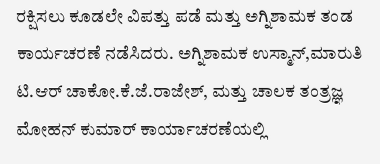ರಕ್ಷಿಸಲು ಕೂಡಲೇ ವಿಪತ್ತು ಪಡೆ ಮತ್ತು ಅಗ್ನಿಶಾಮಕ ತಂಡ ಕಾರ್ಯಚರಣೆ ನಡೆಸಿದರು. ಅಗ್ನಿಶಾಮಕ ಉಸ್ಮಾನ್,ಮಾರುತಿ ಟಿ.ಆರ್ ಚಾಕೋ.ಕೆ.ಜೆ.ರಾಜೇಶ್, ಮತ್ತು ಚಾಲಕ ತಂತ್ರಜ್ಞ ಮೋಹನ್ ಕುಮಾರ್ ಕಾರ್ಯಾಚರಣೆಯಲ್ಲಿ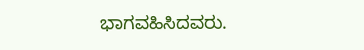ಭಾಗವಹಿಸಿದವರು.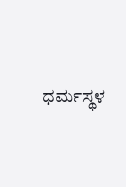ಧರ್ಮಸ್ಥಳ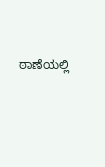ಠಾಣೆಯಲ್ಲಿ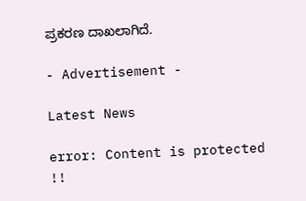ಪ್ರಕರಣ ದಾಖಲಾಗಿದೆ.

- Advertisement -

Latest News

error: Content is protected !!